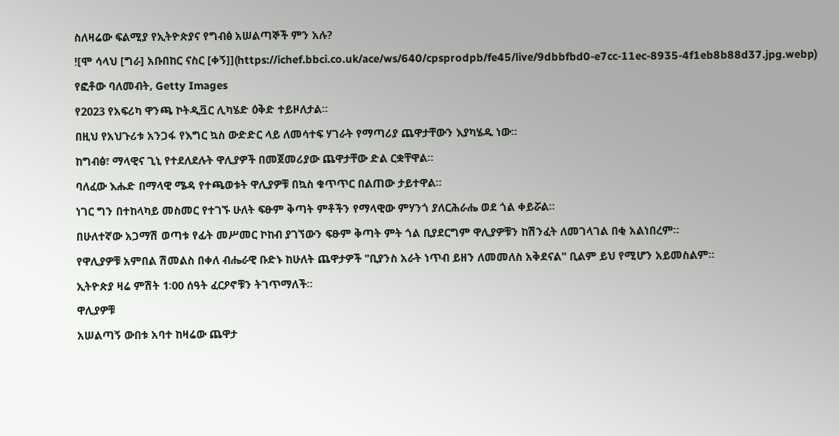ስለዛሬው ፍልሚያ የኢትዮጵያና የግብፅ አሠልጣኞች ምን አሉ?
![ሞ ሳላህ [ግራ] አቡበከር ናስር [ቀኝ]](https://ichef.bbci.co.uk/ace/ws/640/cpsprodpb/fe45/live/9dbbfbd0-e7cc-11ec-8935-4f1eb8b88d37.jpg.webp)
የፎቶው ባለመብት, Getty Images
የ2023 የአፍሪካ ዋንጫ ኮትዲቯር ሊካሄድ ዕቅድ ተይዞለታል።
በዚህ የአህጉሪቱ አንጋፋ የእግር ኳስ ውድድር ላይ ለመሳተፍ ሃገራት የማጣሪያ ጨዋታቸውን እያካሄዱ ነው።
ከግብፅ፣ ማላዊና ጊኒ የተደለደሉት ዋሊያዎች በመጀመሪያው ጨዋታቸው ድል ርቋቸዋል።
ባለፈው እሑድ በማላዊ ሜዳ የተጫወቱት ዋሊያዎቹ በኳስ ቁጥጥር በልጠው ታይተዋል።
ነገር ግን በተከላካይ መስመር የተገኙ ሁለት ፍፁም ቅጣት ምቶችን የማላዊው ምሃንጎ ያለርሕራሔ ወደ ጎል ቀይሯል።
በሁለተኛው አጋማሽ ወጣቱ የፊት መሥመር ኮከብ ያገኘውን ፍፁም ቅጣት ምት ጎል ቢያደርግም ዋሊያዎቹን ከሽንፈት ለመገላገል በቂ አልነበረም።
የዋሊያዎቹ አምበል ሽመልስ በቀለ ብሔራዊ ቡድኑ ከሁለት ጨዋታዎች "ቢያንስ አራት ነጥብ ይዘን ለመመለስ አቅደናል" ቢልም ይህ የሚሆን አይመስልም።
ኢትዮጵያ ዛሬ ምሽት 1፡00 ሰዓት ፈርዖኖቹን ትገጥማለች።
ዋሊያዎቹ
አሠልጣኝ ውበቱ አባተ ከዛሬው ጨዋታ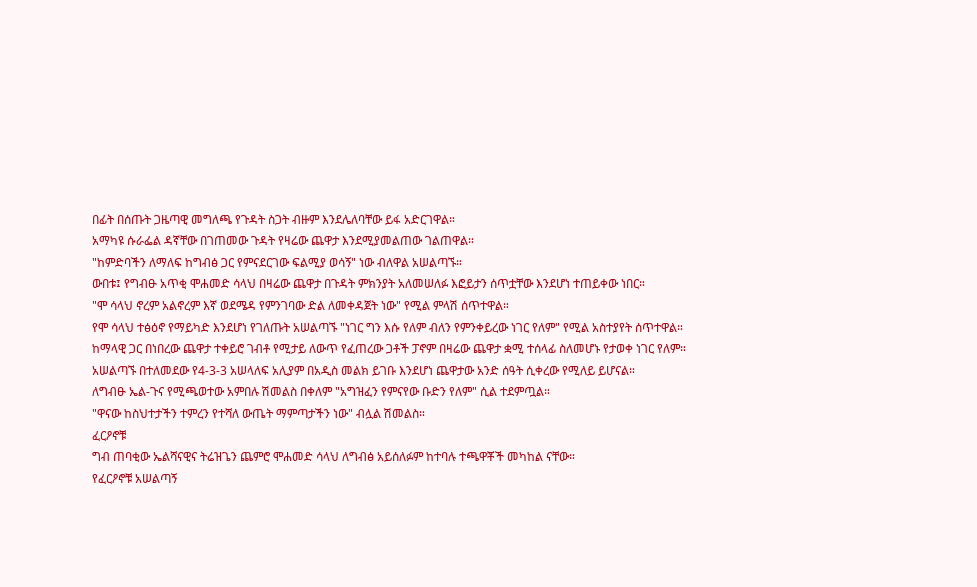በፊት በሰጡት ጋዜጣዊ መግለጫ የጉዳት ስጋት ብዙም እንደሌለባቸው ይፋ አድርገዋል።
አማካዩ ሱራፌል ዳኛቸው በገጠመው ጉዳት የዛሬው ጨዋታ እንደሚያመልጠው ገልጠዋል።
"ከምድባችን ለማለፍ ከግብፅ ጋር የምናደርገው ፍልሚያ ወሳኝ" ነው ብለዋል አሠልጣኙ።
ውበቱ፤ የግብፁ አጥቂ ሞሐመድ ሳላህ በዛሬው ጨዋታ በጉዳት ምክንያት አለመሠለፉ እፎይታን ሰጥቷቸው እንደሆነ ተጠይቀው ነበር።
"ሞ ሳላህ ኖረም አልኖረም እኛ ወደሜዳ የምንገባው ድል ለመቀዳጀት ነው" የሚል ምላሽ ሰጥተዋል።
የሞ ሳላህ ተፅዕኖ የማይካድ እንደሆነ የገለጡት አሠልጣኙ "ነገር ግን እሱ የለም ብለን የምንቀይረው ነገር የለም" የሚል አስተያየት ሰጥተዋል።
ከማላዊ ጋር በነበረው ጨዋታ ተቀይሮ ገብቶ የሚታይ ለውጥ የፈጠረው ጋቶች ፓኖም በዛሬው ጨዋታ ቋሚ ተሰላፊ ስለመሆኑ የታወቀ ነገር የለም።
አሠልጣኙ በተለመደው የ4-3-3 አሠላለፍ አሊያም በአዲስ መልክ ይገቡ እንደሆነ ጨዋታው አንድ ሰዓት ሲቀረው የሚለይ ይሆናል።
ለግብፁ ኤል-ጉና የሚጫወተው አምበሉ ሽመልስ በቀለም "አግዝፈን የምናየው ቡድን የለም" ሲል ተደምጧል።
"ዋናው ከስህተታችን ተምረን የተሻለ ውጤት ማምጣታችን ነው" ብሏል ሽመልስ።
ፈርዖኖቹ
ግብ ጠባቂው ኤልሻናዊና ትሬዝጌን ጨምሮ ሞሐመድ ሳላህ ለግብፅ አይሰለፉም ከተባሉ ተጫዋቾች መካከል ናቸው።
የፈርዖኖቹ አሠልጣኝ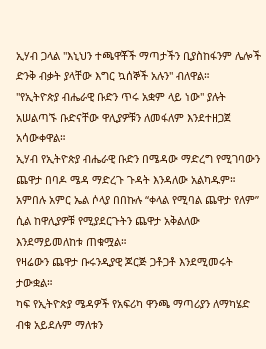ኢሃብ ጋላል "እኒህን ተጫዋቾች ማጣታችን ቢያስከፋንም ሌሎች ድንቅ ብቃት ያላቸው እግር ኳሰኞች አሉን" ብለዋል።
"የኢትዮጵያ ብሔራዊ ቡድን ጥሩ አቋም ላይ ነው" ያሉት አሠልጣኙ ቡድናቸው ዋሊያዎቹን ለመፋለም እንደተዘጋጀ አሳውቀዋል።
ኢሃብ የኢትዮጵያ ብሔራዊ ቡድን በሜዳው ማድረግ የሚገባውን ጨዋታ በባዶ ሜዳ ማድረጉ ጉዳት እንዳለው አልካዱም።
አምበሉ አምር ኤል ሶላያ በበኩሉ “ቀላል የሚባል ጨዋታ የለም” ሲል ከዋሊያዎቹ የሚያደርጉትን ጨዋታ አቅልለው እንደማይመለከቱ ጠቁሟል።
የዛሬውን ጨዋታ ቡሩንዲያዊ ጆርጅ ጋቶጋቶ እንደሚመሩት ታውቋል።
ካፍ የኢትዮጵያ ሜዳዎች የአፍሪካ ዋንጫ ማጣሪያን ለማካሄድ ብቁ አይደሉም ማለቱን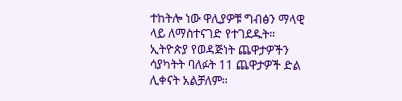ተከትሎ ነው ዋሊያዎቹ ግብፅን ማላዊ ላይ ለማስተናገድ የተገደዱት።
ኢትዮጵያ የወዳጅነት ጨዋታዎችን ሳያካትት ባለፉት 11 ጨዋታዎች ድል ሊቀናት አልቻለም።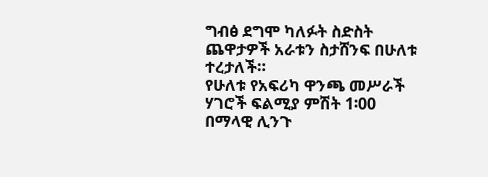ግብፅ ደግሞ ካለፉት ስድስት ጨዋታዎች አራቱን ስታሸንፍ በሁለቱ ተረታለች።
የሁለቱ የአፍሪካ ዋንጫ መሥራች ሃገሮች ፍልሚያ ምሽት 1፡00 በማላዊ ሊንጉ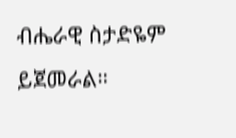ብሔራዊ ስታድዬም ይጀመራል።